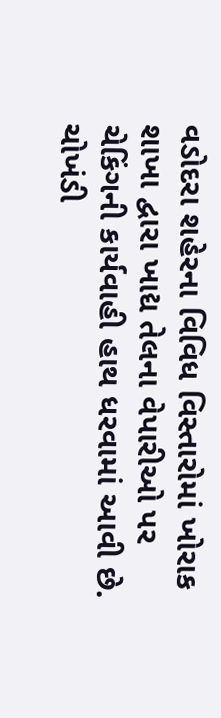વડોદરા શહેરના વિવિધ વિસ્તારોમાં ખોરાક શાખા દ્વારા ખાદ્ય તેલના વેપારીઓ પર ચેકિંગની કાર્યવાહી હાથ ધરવામાં આવી છે. ચોખંડી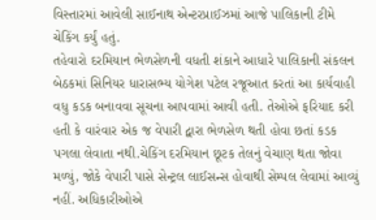વિસ્તારમાં આવેલી સાઈનાથ એન્ટરપ્રાઈઝમાં આજે પાલિકાની ટીમે ચેકિંગ કર્યું હતું.
તહેવારો દરમિયાન ભેળસેળની વધતી શંકાને આધારે પાલિકાની સંકલન બેઠકમાં સિનિયર ધારાસભ્ય યોગેશ પટેલ રજૂઆત કરતાં આ કાર્યવાહી વધુ કડક બનાવવા સૂચના આપવામાં આવી હતી. તેઓએ ફરિયાદ કરી હતી કે વારંવાર એક જ વેપારી દ્વારા ભેળસેળ થતી હોવા છતાં કડક પગલા લેવાતા નથી.ચેકિંગ દરમિયાન છૂટક તેલનું વેચાણ થતા જોવા મળ્યું, જોકે વેપારી પાસે સેન્ટ્રલ લાઈસન્સ હોવાથી સેમ્પલ લેવામાં આવ્યું નહીં. અધિકારીઓએ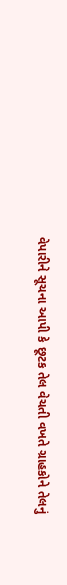વેપારીને સૂચના આપી કે છૂટક તેલ વેચતી વખતે ગ્રાહકોને તેલનું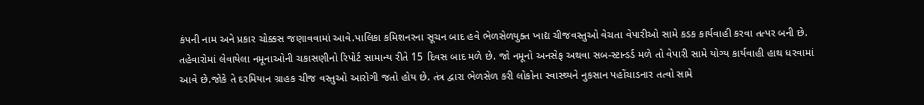કંપની નામ અને પ્રકાર ચોક્કસ જણાવવામાં આવે.પાલિકા કમિશનરના સૂચન બાદ હવે ભેળસેળયુક્ત ખાદ્ય ચીજવસ્તુઓ વેચતા વેપારીઓ સામે કડક કાર્યવાહી કરવા તત્પર બની છે. તહેવારોમાં લેવાયેલા નમૂનાઓની ચકાસણીનો રિપોર્ટ સામાન્ય રીતે 15 દિવસ બાદ મળે છે. જો નમૂનો અનસેફ અથવા સબ-સ્ટાન્ડર્ડ મળે તો વેપારી સામે યોગ્ય કાર્યવાહી હાથ ધરવામાં આવે છે.જોકે તે દરમિયાન ગ્રાહક ચીજ વસ્તુઓ આરોગી જતો હોય છે. તંત્ર દ્વારા ભેળસેળ કરી લોકોના સ્વાસ્થ્યને નુકસાન પહોંચાડનાર તત્વો સામે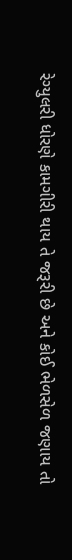રેગ્યુલરી ધોરણે કામગીરી થાય તે જરૂરી છે અને કોઈ ભેળસેળ જણાય તો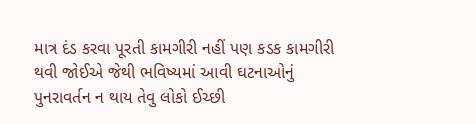માત્ર દંડ કરવા પૂરતી કામગીરી નહીં પણ કડક કામગીરી થવી જોઈએ જેથી ભવિષ્યમાં આવી ઘટનાઓનું પુનરાવર્તન ન થાય તેવુ લોકો ઈચ્છી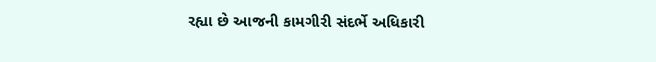રહ્યા છે આજની કામગીરી સંદર્ભે અધિકારી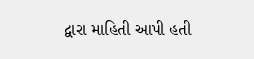દ્વારા માહિતી આપી હતી